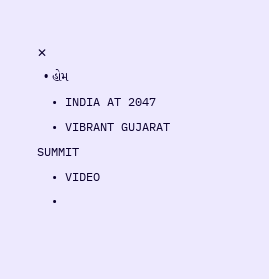✕
  • હોમ
  • INDIA AT 2047
  • VIBRANT GUJARAT SUMMIT
  • VIDEO
  •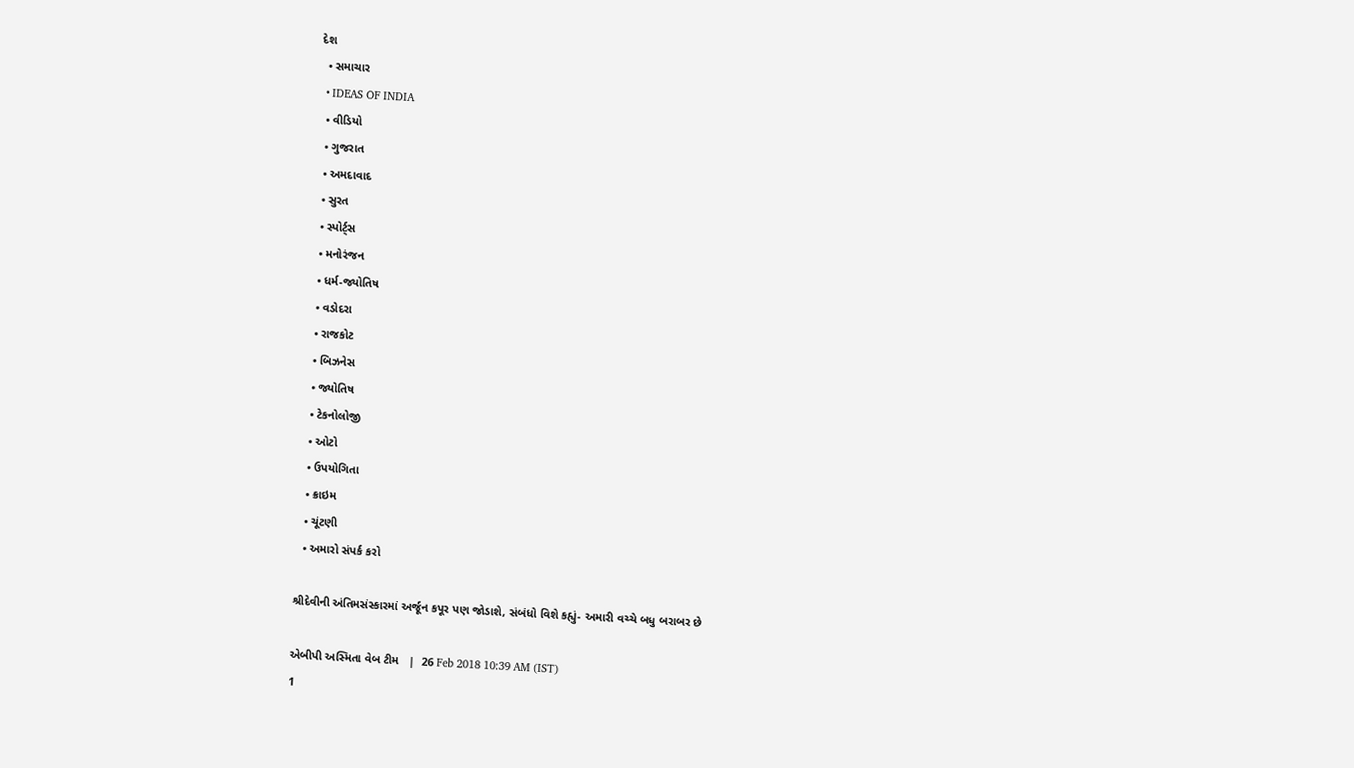દેશ
  • સમાચાર
  • IDEAS OF INDIA
  • વીડિયો
  • ગુજરાત
  • અમદાવાદ
  • સુરત
  • સ્પોર્ટ્સ
  • મનોરંજન
  • ધર્મ-જ્યોતિષ
  • વડોદરા
  • રાજકોટ
  • બિઝનેસ
  • જ્યોતિષ
  • ટેકનોલોજી
  • ઓટો
  • ઉપયોગિતા
  • ક્રાઇમ
  • ચૂંટણી
  • અમારો સંપર્ક કરો

શ્રીદેવીની અંતિમસંસ્કારમાં અર્જૂન કપૂર પણ જોડાશે, સંબંધો વિશે કહ્યું- અમારી વચ્ચે બધુ બરાબર છે

એબીપી અસ્મિતા વેબ ટીમ   |  26 Feb 2018 10:39 AM (IST)
1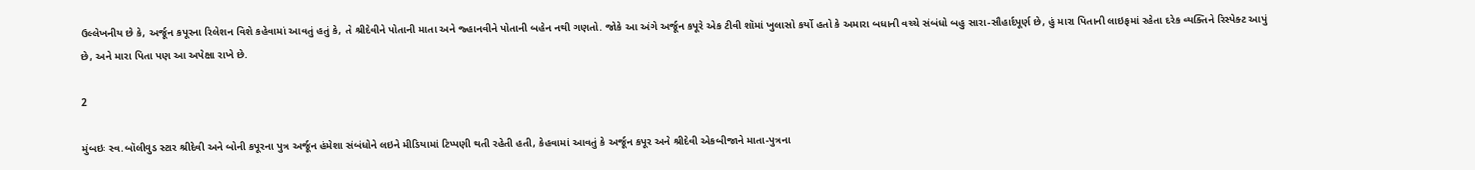ઉલ્લેખનીય છે કે, અર્જૂન કપૂરના રિલેશન વિશે કહેવામાં આવતું હતું કે, તે શ્રીદેવીને પોતાની માતા અને જ્હાનવીને પોતાની બહેન નથી ગણતો. જોકે આ અંગે અર્જૂન કપૂરે એક ટીવી શૉમાં ખુલાસો કર્યો હતો કે અમારા બધાની વચ્ચે સંબંધો બહુ સારા-સૌહાર્દપૂર્ણ છે, હું મારા પિતાની લાઇફમાં રહેતા દરેક વ્યક્તિને રિસ્પેક્ટ આપું છે, અને મારા પિતા પણ આ અપેક્ષા રાખે છે.

2

મુંબઇઃ સ્વ.બૉલીવુડ સ્ટાર શ્રીદેવી અને બોની કપૂરના પુત્ર અર્જૂન હંમેશા સંબંધોને લઇને મીડિયામાં ટિપ્પણી થતી રહેતી હતી, કેહવામાં આવતું કે અર્જૂન કપૂર અને શ્રીદેવી એકબીજાને માતા-પુત્રના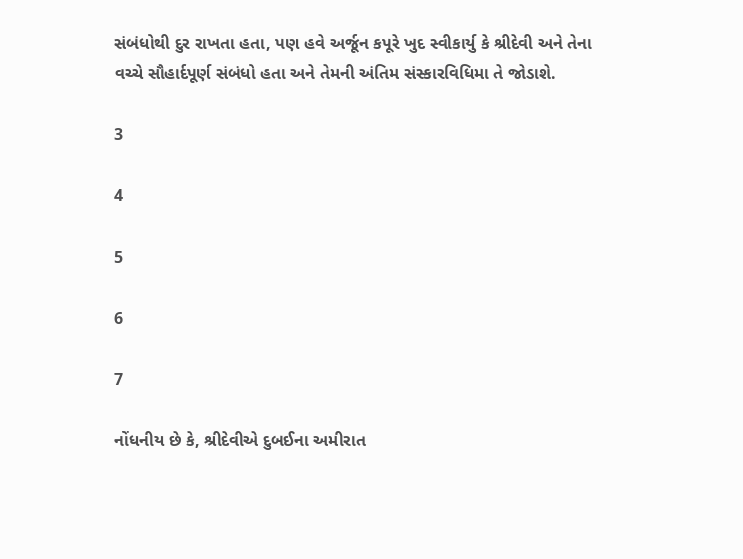સંબંધોથી દુર રાખતા હતા, પણ હવે અર્જૂન કપૂરે ખુદ સ્વીકાર્યુ કે શ્રીદેવી અને તેના વચ્ચે સૌહાર્દપૂર્ણ સંબંધો હતા અને તેમની અંતિમ સંસ્કારવિધિમા તે જોડાશે.

3

4

5

6

7

નોંધનીય છે કે, શ્રીદેવીએ દુબઈના અમીરાત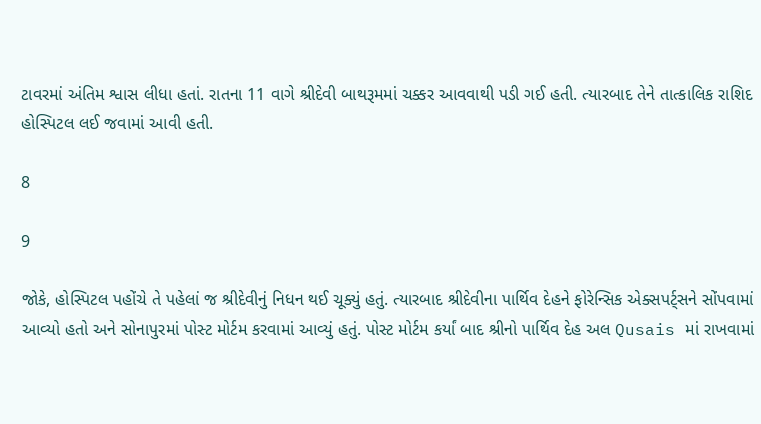ટાવરમાં અંતિમ શ્વાસ લીધા હતાં. રાતના 11 વાગે શ્રીદેવી બાથરૂમમાં ચક્કર આવવાથી પડી ગઈ હતી. ત્યારબાદ તેને તાત્કાલિક રાશિદ હોસ્પિટલ લઈ જવામાં આવી હતી.

8

9

જોકે, હોસ્પિટલ પહોંચે તે પહેલાં જ શ્રીદેવીનું નિધન થઈ ચૂક્યું હતું. ત્યારબાદ શ્રીદેવીના પાર્થિવ દેહને ફોરેન્સિક એક્સપર્ટ્સને સોંપવામાં આવ્યો હતો અને સોનાપુરમાં પોસ્ટ મોર્ટમ કરવામાં આવ્યું હતું. પોસ્ટ મોર્ટમ કર્યાં બાદ શ્રીનો પાર્થિવ દેહ અલ Qusais માં રાખવામાં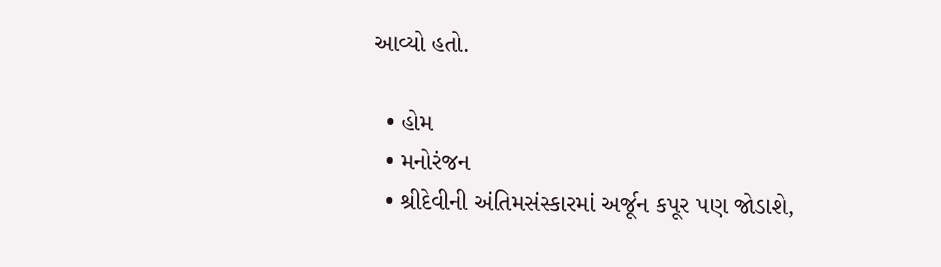આવ્યો હતો.

  • હોમ
  • મનોરંજન
  • શ્રીદેવીની અંતિમસંસ્કારમાં અર્જૂન કપૂર પણ જોડાશે,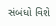સંબંધો વિશે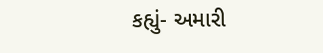કહ્યું- અમારી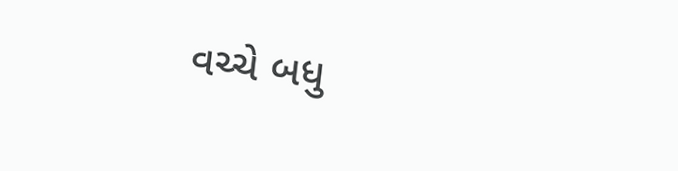વચ્ચે બધુ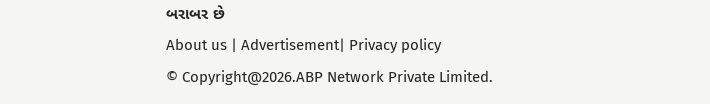બરાબર છે
About us | Advertisement| Privacy policy
© Copyright@2026.ABP Network Private Limited.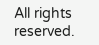All rights reserved.